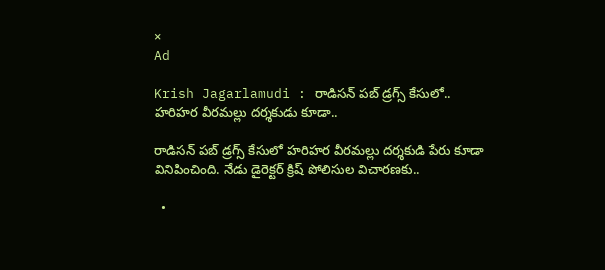×
Ad

Krish Jagarlamudi : రాడిసన్ పబ్ డ్రగ్స్ కేసులో.. హరిహర వీరమల్లు దర్శకుడు కూడా..

రాడిసన్ పబ్ డ్రగ్స్ కేసులో హరిహర వీరమల్లు దర్శకుడి పేరు కూడా వినిపించింది. నేడు డైరెక్టర్ క్రిష్ పోలిసుల విచారణకు..

  •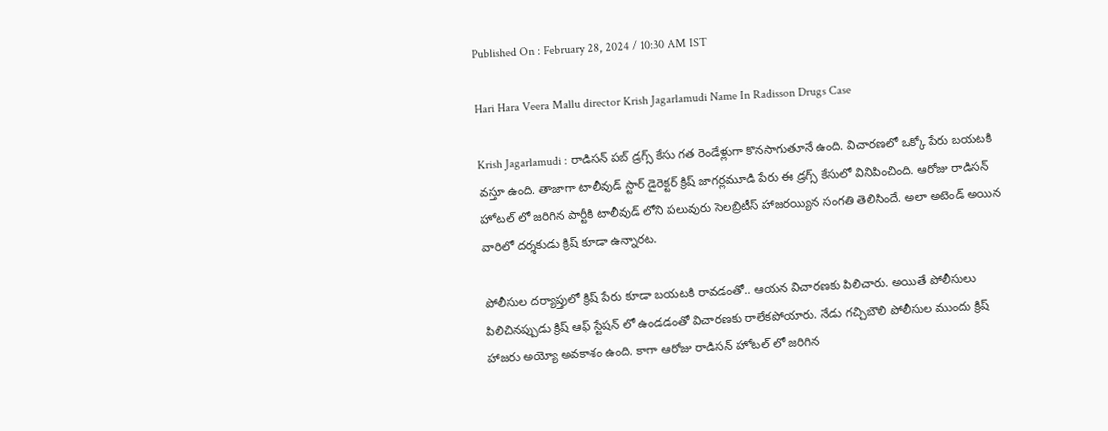Published On : February 28, 2024 / 10:30 AM IST

Hari Hara Veera Mallu director Krish Jagarlamudi Name In Radisson Drugs Case

Krish Jagarlamudi : రాడిసన్ పబ్ డ్రగ్స్ కేసు గత రెండేళ్లుగా కొనసాగుతూనే ఉంది. విచారణలో ఒక్కో పేరు బయటకి వస్తూ ఉంది. తాజాగా టాలీవుడ్ స్టార్ డైరెక్టర్ క్రిష్ జాగర్లమూడి పేరు ఈ డ్రగ్స్ కేసులో వినిపించింది. ఆరోజు రాడిసన్ హోటల్ లో జరిగిన పార్టీకి టాలీవుడ్ లోని పలువురు సెలబ్రిటీస్ హాజరయ్యిన సంగతి తెలిసిందే. అలా అటెండ్ అయిన వారిలో దర్శకుడు క్రిష్ కూడా ఉన్నారట.

పోలీసుల దర్యాప్తులో క్రిష్ పేరు కూడా బయటకి రావడంతో.. ఆయన విచారణకు పిలిచారు. అయితే పోలీసులు పిలిచినప్పుడు క్రిష్ ఆఫ్ స్టేషన్ లో ఉండడంతో విచారణకు రాలేకపోయారు. నేడు గచ్చిబౌలి పోలీసుల ముందు క్రిష్ హాజరు అయ్యో అవకాశం ఉంది. కాగా ఆరోజు రాడిసన్ హోటల్ లో జరిగిన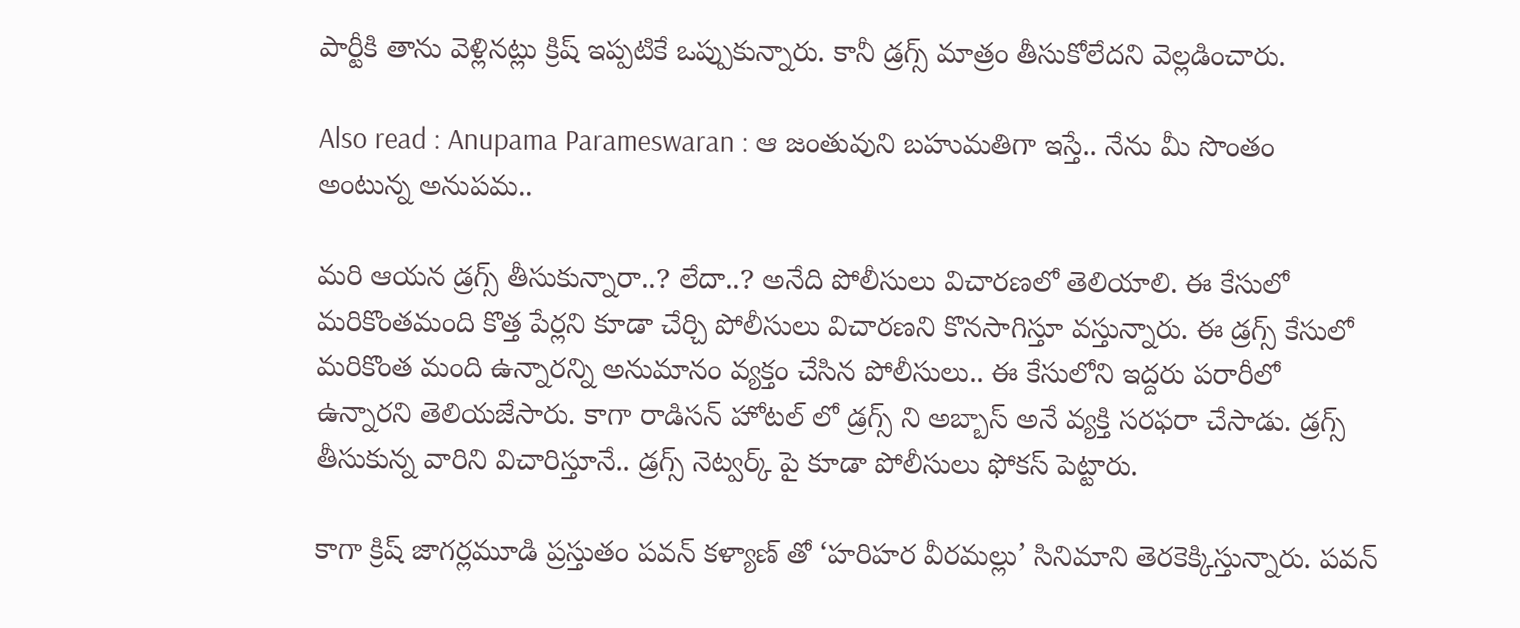పార్టీకి తాను వెళ్లినట్లు క్రిష్ ఇప్పటికే ఒప్పుకున్నారు. కానీ డ్రగ్స్ మాత్రం తీసుకోలేదని వెల్లడించారు.

Also read : Anupama Parameswaran : ఆ జంతువుని బహుమతిగా ఇస్తే.. నేను మీ సొంతం అంటున్న అనుపమ..

మరి ఆయన డ్రగ్స్ తీసుకున్నారా..? లేదా..? అనేది పోలీసులు విచారణలో తెలియాలి. ఈ కేసులో మరికొంతమంది కొత్త పేర్లని కూడా చేర్చి పోలీసులు విచారణని కొనసాగిస్తూ వస్తున్నారు. ఈ డ్రగ్స్ కేసులో మరికొంత మంది ఉన్నారన్ని అనుమానం వ్యక్తం చేసిన పోలీసులు.. ఈ కేసులోని ఇద్దరు పరారీలో ఉన్నారని తెలియజేసారు. కాగా రాడిసన్ హోటల్ లో డ్రగ్స్ ని అబ్బాస్ అనే వ్యక్తి సరఫరా చేసాడు. డ్రగ్స్ తీసుకున్న వారిని విచారిస్తూనే.. డ్రగ్స్ నెట్వర్క్ పై కూడా పోలీసులు ఫోకస్ పెట్టారు.

కాగా క్రిష్ జాగర్లమూడి ప్రస్తుతం పవన్ కళ్యాణ్ తో ‘హరిహర వీరమల్లు’ సినిమాని తెరకెక్కిస్తున్నారు. పవన్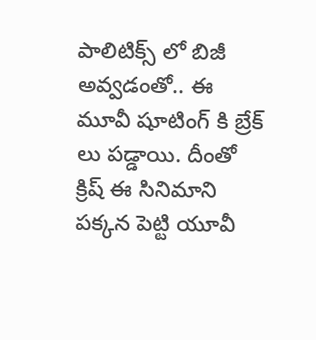పాలిటిక్స్ లో బిజీ అవ్వడంతో.. ఈ మూవీ షూటింగ్ కి బ్రేక్ లు పడ్డాయి. దీంతో క్రిష్ ఈ సినిమాని పక్కన పెట్టి యూవీ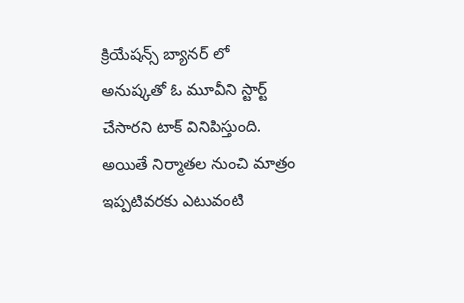క్రియేషన్స్ బ్యానర్ లో అనుష్కతో ఓ మూవీని స్టార్ట్ చేసారని టాక్ వినిపిస్తుంది. అయితే నిర్మాతల నుంచి మాత్రం ఇప్పటివరకు ఎటువంటి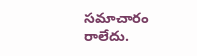సమాచారం రాలేదు.